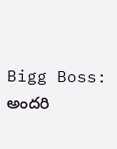Bigg Boss: అందరి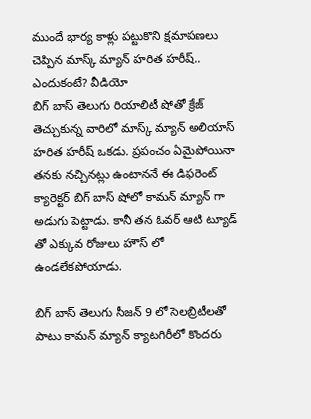ముందే భార్య కాళ్లు పట్టుకొని క్షమాపణలు చెప్పిన మాస్క్ మ్యాన్ హరిత హరీష్.. ఎందుకంటే? వీడియో
బిగ్ బాస్ తెలుగు రియాలిటీ షోతో క్రేజ్ తెచ్చుకున్న వారిలో మాస్క్ మ్యాన్ అలియాస్ హరిత హరీష్ ఒకడు. ప్రపంచం ఏమైపోయినా తనకు నచ్చినట్లు ఉంటాననే ఈ డిఫరెంట్ క్యారెక్టర్ బిగ్ బాస్ షోలో కామన్ మ్యాన్ గా అడుగు పెట్టాడు. కానీ తన ఓవర్ ఆటి ట్యూడ్ తో ఎక్కువ రోజులు హౌస్ లో ఉండలేకపోయాడు.

బిగ్ బాస్ తెలుగు సీజన్ 9 లో సెలబ్రిటీలతో పాటు కామన్ మ్యాన్ క్యాటగిరీలో కొందరు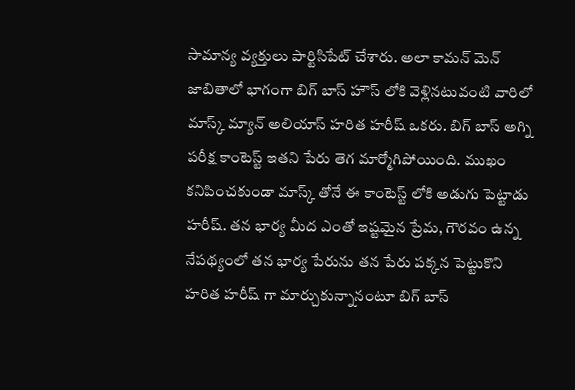సామాన్య వ్యక్తులు పార్టిసిపేట్ చేశారు. అలా కామన్ మెన్ జాబితాలో భాగంగా బిగ్ బాస్ హౌస్ లోకి వెళ్లినటువంటి వారిలో మాస్క్ మ్యాన్ అలియాస్ హరిత హరీష్ ఒకరు. బిగ్ బాస్ అగ్ని పరీక్ష కాంటెస్ట్ ఇతని పేరు తెగ మార్మోగిపోయింది. ముఖం కనిపించకుండా మాస్క్ తోనే ఈ కాంటెస్ట్ లోకి అడుగు పెట్టాడు హరీష్. తన భార్య మీద ఎంతో ఇష్టమైన ప్రేమ, గౌరవం ఉన్న నేపథ్యంలో తన భార్య పేరును తన పేరు పక్కన పెట్టుకొని హరిత హరీష్ గా మార్చుకున్నానంటూ బిగ్ బాస్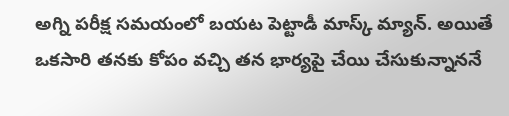అగ్ని పరీక్ష సమయంలో బయట పెట్టాడీ మాస్క్ మ్యాన్. అయితే ఒకసారి తనకు కోపం వచ్చి తన భార్యపై చేయి చేసుకున్నాననే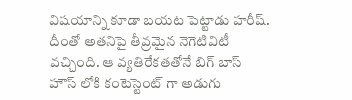విషయాన్ని కూడా బయట పెట్టాడు హరీష్. దీంతో అతనిపై తీవ్రమైన నెగెటివిటీ వచ్చింది. ఆ వ్యతిరేకతతోనే బిగ్ బాస్ హౌస్ లోకి కంటెస్టెంట్ గా అడుగు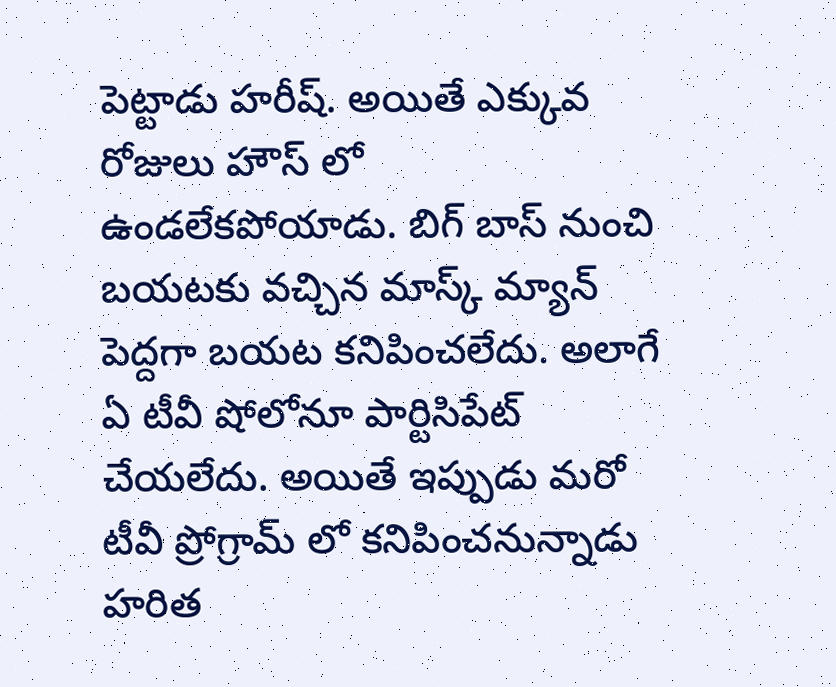పెట్టాడు హరీష్. అయితే ఎక్కువ రోజులు హౌస్ లో ఉండలేకపోయాడు. బిగ్ బాస్ నుంచి బయటకు వచ్చిన మాస్క్ మ్యాన్ పెద్దగా బయట కనిపించలేదు. అలాగే ఏ టీవీ షోలోనూ పార్టిసిపేట్ చేయలేదు. అయితే ఇప్పుడు మరో టీవీ ప్రోగ్రామ్ లో కనిపించనున్నాడు హరిత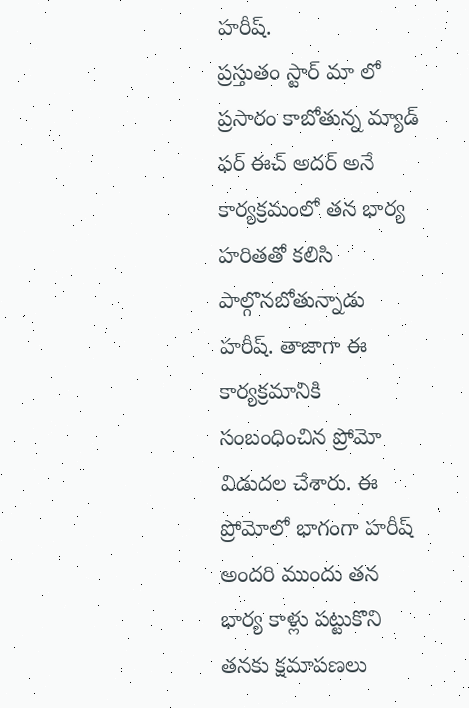హరీష్.
ప్రస్తుతం స్టార్ మా లో ప్రసారం కాబోతున్న మ్యాడ్ ఫర్ ఈచ్ అదర్ అనే కార్యక్రమంలో తన భార్య హరితతో కలిసి పాల్గొనబోతున్నాడు హరీష్. తాజాగా ఈ కార్యక్రమానికి సంబంధించిన ప్రోమో విడుదల చేశారు. ఈ ప్రోమోలో భాగంగా హరీష్ అందరి ముందు తన భార్య కాళ్లు పట్టుకొని తనకు క్షమాపణలు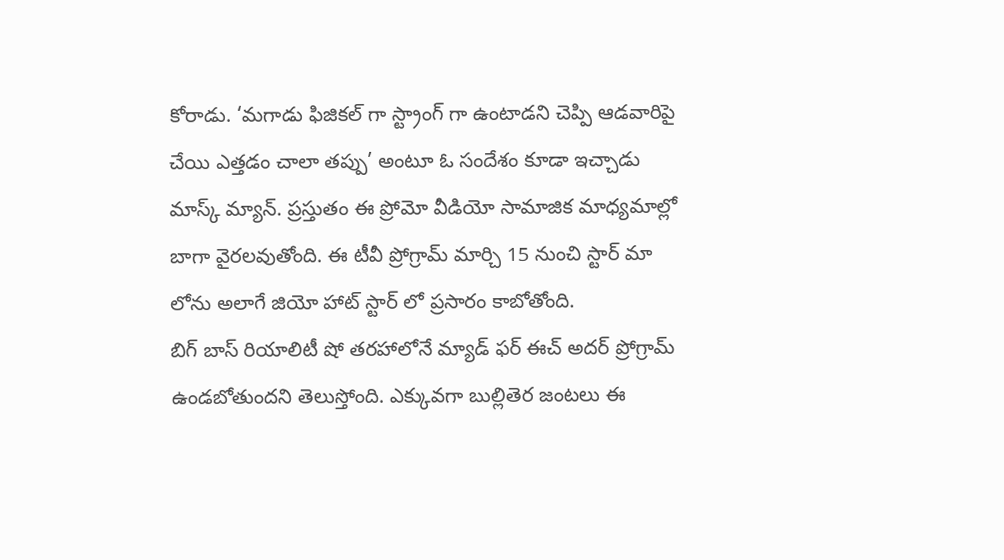కోరాడు. ‘మగాడు ఫిజికల్ గా స్ట్రాంగ్ గా ఉంటాడని చెప్పి ఆడవారిపై చేయి ఎత్తడం చాలా తప్పు’ అంటూ ఓ సందేశం కూడా ఇచ్చాడు మాస్క్ మ్యాన్. ప్రస్తుతం ఈ ప్రోమో వీడియో సామాజిక మాధ్యమాల్లో బాగా వైరలవుతోంది. ఈ టీవీ ప్రోగ్రామ్ మార్చి 15 నుంచి స్టార్ మా లోను అలాగే జియో హాట్ స్టార్ లో ప్రసారం కాబోతోంది.
బిగ్ బాస్ రియాలిటీ షో తరహాలోనే మ్యాడ్ ఫర్ ఈచ్ అదర్ ప్రోగ్రామ్ ఉండబోతుందని తెలుస్తోంది. ఎక్కువగా బుల్లితెర జంటలు ఈ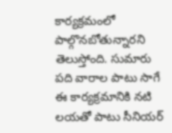కార్యక్రమంలో పాల్గొనబోతున్నారని తెలుస్తోంది. సుమారు పది వారాల పాటు సాగే ఈ కార్యక్రమానికి నటి లయతో పాటు సీనియర్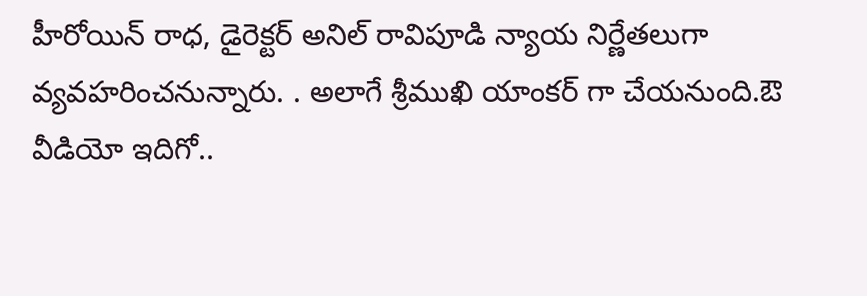హీరోయిన్ రాధ, డైరెక్టర్ అనిల్ రావిపూడి న్యాయ నిర్ణేతలుగా వ్యవహరించనున్నారు. . అలాగే శ్రీముఖి యాంకర్ గా చేయనుంది.ఔ
వీడియో ఇదిగో..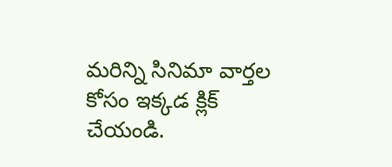మరిన్ని సినిమా వార్తల కోసం ఇక్కడ క్లిక్ చేయండి.